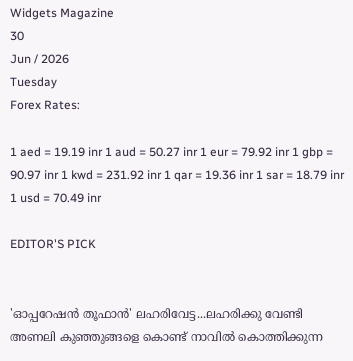Widgets Magazine
30
Jun / 2026
Tuesday
Forex Rates:

1 aed = 19.19 inr 1 aud = 50.27 inr 1 eur = 79.92 inr 1 gbp = 90.97 inr 1 kwd = 231.92 inr 1 qar = 19.36 inr 1 sar = 18.79 inr 1 usd = 70.49 inr

EDITOR'S PICK


'ഓപ്പറേഷൻ തൂഫാൻ' ലഹരിവേട്ട...ലഹരിക്കു വേണ്ടി അണലി കുഞ്ഞുങ്ങളെ കൊണ്ട് നാവിൽ കൊത്തിക്കുന്ന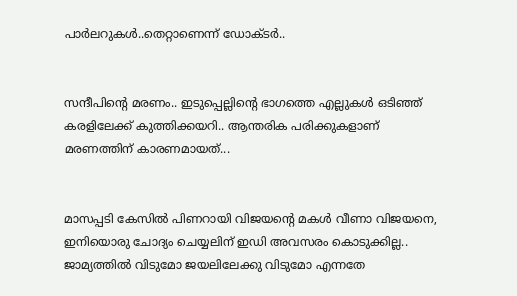പാർലറുകൾ..തെറ്റാണെന്ന് ഡോക്ടർ..


സന്ദീപിന്റെ മരണം.. ഇടുപ്പെല്ലിന്റെ ഭാഗത്തെ എല്ലുകള്‍ ഒടിഞ്ഞ് കരളിലേക്ക് കുത്തിക്കയറി.. ആന്തരിക പരിക്കുകളാണ് മരണത്തിന് കാരണമായത്...


മാസപ്പടി കേസില്‍ പിണറായി വിജയന്റെ മകള്‍ വീണാ വിജയനെ, ഇനിയൊരു ചോദ്യം ചെയ്യലിന് ഇഡി അവസരം കൊടുക്കില്ല.. ജാമ്യത്തില്‍ വിടുമോ ജയലിലേക്കു വിടുമോ എന്നതേ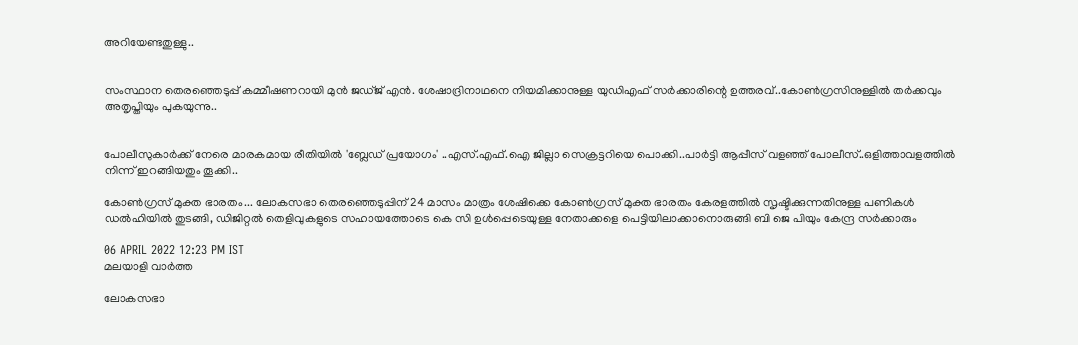അറിയേണ്ടതുള്ളു..


സംസ്ഥാന തെരഞ്ഞെടുപ്പ് കമ്മീഷണറായി മുന്‍ ജഡ്ജ് എന്‍. ശേഷാദ്രിനാഥനെ നിയമിക്കാനുള്ള യുഡിഎഫ് സര്‍ക്കാരിന്റെ ഉത്തരവ്..കോണ്‍ഗ്രസിനുള്ളില്‍ തര്‍ക്കവും അതൃപ്തിയും പുകയുന്നു..


പോലീസുകാര്‍ക്ക് നേരെ മാരകമായ രീതിയില്‍ 'ബ്ലേഡ് പ്രയോഗം' ..എസ്.എഫ്.ഐ ജില്ലാ സെക്രട്ടറിയെ പൊക്കി..പാർട്ടി ആപ്പീസ് വളഞ്ഞ് പോലീസ്..ഒളിത്താവളത്തിൽ നിന്ന് ഇറങ്ങിയതും തൂക്കി..

കോണ്‍ഗ്രസ് മുക്ത ഭാരതം... ലോകസഭാ തെരഞ്ഞെടുപ്പിന് 24 മാസം മാത്രം ശേഷിക്കെ കോണ്‍ഗ്രസ് മുക്ത ഭാരതം കേരളത്തില്‍ സൃഷ്ടിക്കുന്നതിനുള്ള പണികള്‍ ഡല്‍ഹിയില്‍ തുടങ്ങി, ഡിജിറ്റല്‍ തെളിവുകളുടെ സഹായത്തോടെ കെ സി ഉള്‍പ്പെടെയുള്ള നേതാക്കളെ പെട്ടിയിലാക്കാനൊരുങ്ങി ബി ജെ പിയും കേന്ദ്ര സര്‍ക്കാരും

06 APRIL 2022 12:23 PM IST
മലയാളി വാര്‍ത്ത

ലോകസഭാ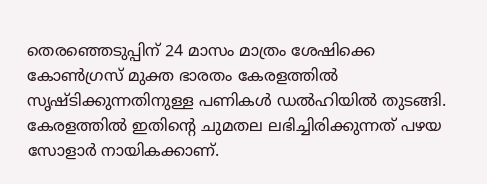തെരഞ്ഞെടുപ്പിന് 24 മാസം മാത്രം ശേഷിക്കെ കോണ്‍ഗ്രസ് മുക്ത ഭാരതം കേരളത്തില്‍ സൃഷ്ടിക്കുന്നതിനുള്ള പണികള്‍ ഡല്‍ഹിയില്‍ തുടങ്ങി. കേരളത്തില്‍ ഇതിന്റെ ചുമതല ലഭിച്ചിരിക്കുന്നത് പഴയ സോളാര്‍ നായികക്കാണ്.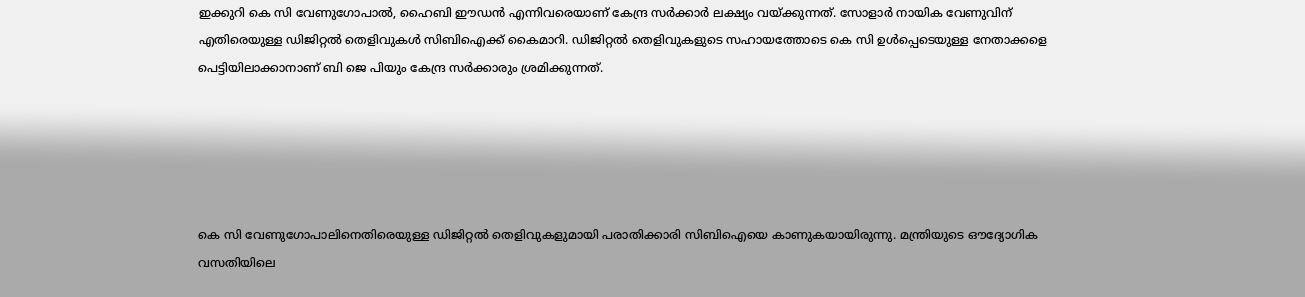ഇക്കുറി കെ സി വേണുഗോപാല്‍, ഹൈബി ഈഡന്‍ എന്നിവരെയാണ് കേന്ദ്ര സര്‍ക്കാര്‍ ലക്ഷ്യം വയ്ക്കുന്നത്. സോളാര്‍ നായിക വേണുവിന് എതിരെയുള്ള ഡിജിറ്റല്‍ തെളിവുകള്‍ സിബിഐക്ക് കൈമാറി. ഡിജിറ്റല്‍ തെളിവുകളുടെ സഹായത്തോടെ കെ സി ഉള്‍പ്പെടെയുള്ള നേതാക്കളെ പെട്ടിയിലാക്കാനാണ് ബി ജെ പിയും കേന്ദ്ര സര്‍ക്കാരും ശ്രമിക്കുന്നത്.





കെ സി വേണുഗോപാലിനെതിരെയുള്ള ഡിജിറ്റല്‍ തെളിവുകളുമായി പരാതിക്കാരി സിബിഐയെ കാണുകയായിരുന്നു. മന്ത്രിയുടെ ഔദ്യോഗിക വസതിയിലെ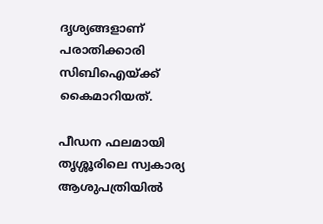ദൃശ്യങ്ങളാണ് പരാതിക്കാരി സിബിഐയ്ക്ക് കൈമാറിയത്.

പീഡന ഫലമായി തൃശ്ശൂരിലെ സ്വകാര്യ ആശുപത്രിയില്‍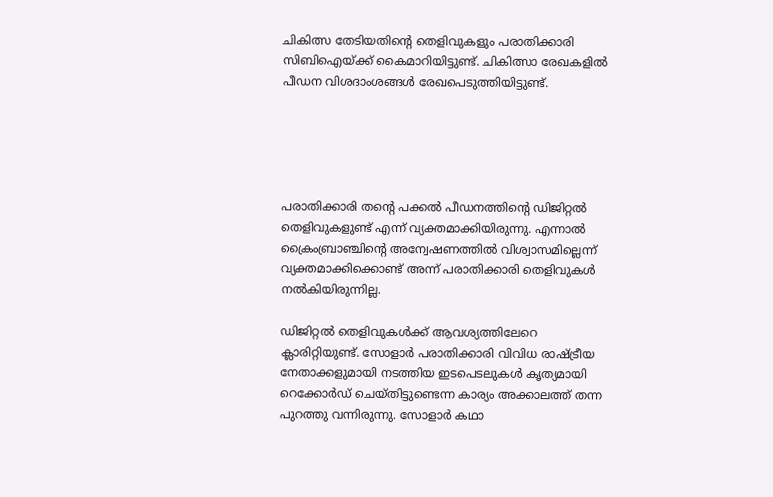ചികിത്സ തേടിയതിന്റെ തെളിവുകളും പരാതിക്കാരി സിബിഐയ്ക്ക് കൈമാറിയിട്ടുണ്ട്. ചികിത്സാ രേഖകളില്‍ പീഡന വിശദാംശങ്ങള്‍ രേഖപെടുത്തിയിട്ടുണ്ട്.





പരാതിക്കാരി തന്റെ പക്കല്‍ പീഡനത്തിന്റെ ഡിജിറ്റല്‍ തെളിവുകളുണ്ട് എന്ന് വ്യക്തമാക്കിയിരുന്നു. എന്നാല്‍ ക്രൈംബ്രാഞ്ചിന്റെ അന്വേഷണത്തില്‍ വിശ്വാസമില്ലെന്ന് വ്യക്തമാക്കിക്കൊണ്ട് അന്ന് പരാതിക്കാരി തെളിവുകള്‍ നല്‍കിയിരുന്നില്ല.

ഡിജിറ്റല്‍ തെളിവുകള്‍ക്ക് ആവശ്യത്തിലേറെ ക്ലാരിറ്റിയുണ്ട്. സോളാര്‍ പരാതിക്കാരി വിവിധ രാഷ്ട്രീയ നേതാക്കളുമായി നടത്തിയ ഇടപെടലുകള്‍ കൃത്യമായി റെക്കോര്‍ഡ് ചെയ്തിട്ടുണ്ടെന്ന കാര്യം അക്കാലത്ത് തന്ന പുറത്തു വന്നിരുന്നു. സോളാര്‍ കഥാ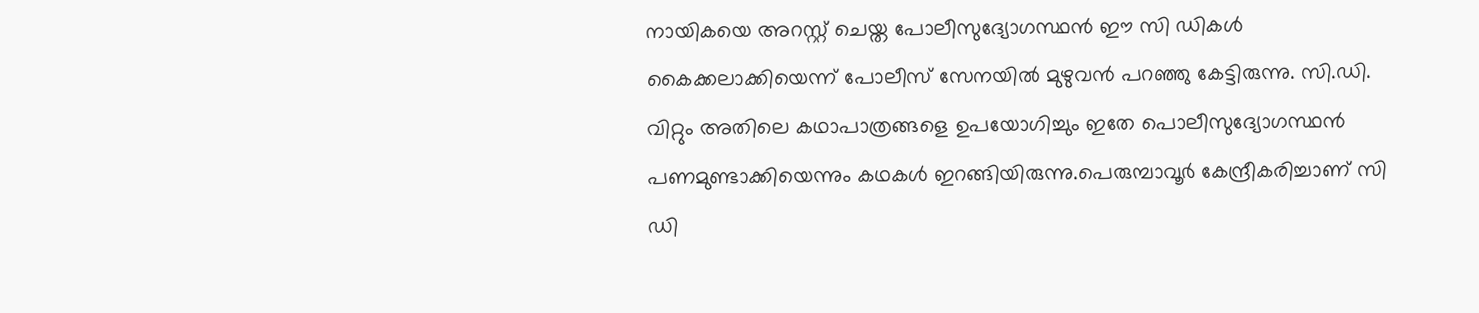നായികയെ അറസ്റ്റ് ചെയ്ത പോലീസുദ്യോഗസ്ഥന്‍ ഈ സി ഡികള്‍ കൈക്കലാക്കിയെന്ന് പോലീസ് സേനയില്‍ മുഴുവന്‍ പറഞ്ഞു കേട്ടിരുന്നു. സി.ഡി. വിറ്റും അതിലെ കഥാപാത്രങ്ങളെ ഉപയോഗിച്ചും ഇതേ പൊലീസുദ്യോഗസ്ഥന്‍ പണമുണ്ടാക്കിയെന്നും കഥകള്‍ ഇറങ്ങിയിരുന്നു.പെരുമ്പാവൂര്‍ കേന്ദ്രീകരിച്ചാണ് സി ഡി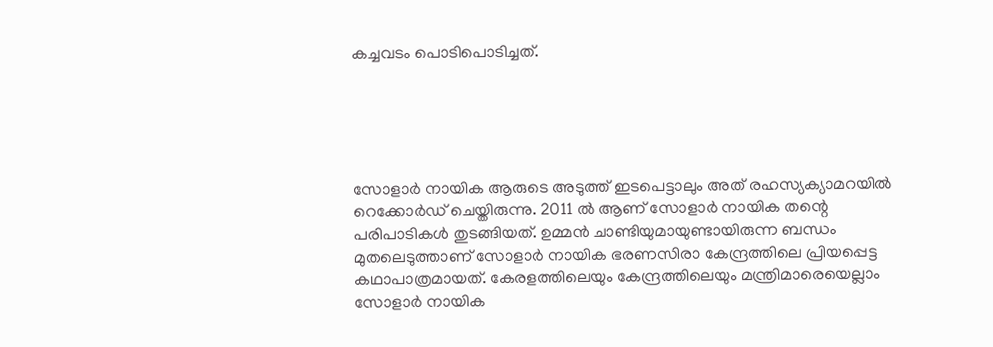കച്ചവടം പൊടിപൊടിച്ചത്.





സോളാര്‍ നായിക ആരുടെ അടുത്ത് ഇടപെട്ടാലും അത് രഹസ്യക്യാമറയില്‍ റെക്കോര്‍ഡ് ചെയ്തിരുന്നു. 2011 ല്‍ ആണ് സോളാര്‍ നായിക തന്റെ പരിപാടികള്‍ തുടങ്ങിയത്. ഉമ്മന്‍ ചാണ്ടിയുമായുണ്ടായിരുന്ന ബന്ധം മുതലെടുത്താണ് സോളാര്‍ നായിക ഭരണസിരാ കേന്ദ്രത്തിലെ പ്രിയപ്പെട്ട കഥാപാത്രമായത്. കേരളത്തിലെയും കേന്ദ്രത്തിലെയും മന്ത്രിമാരെയെല്ലാം സോളാര്‍ നായിക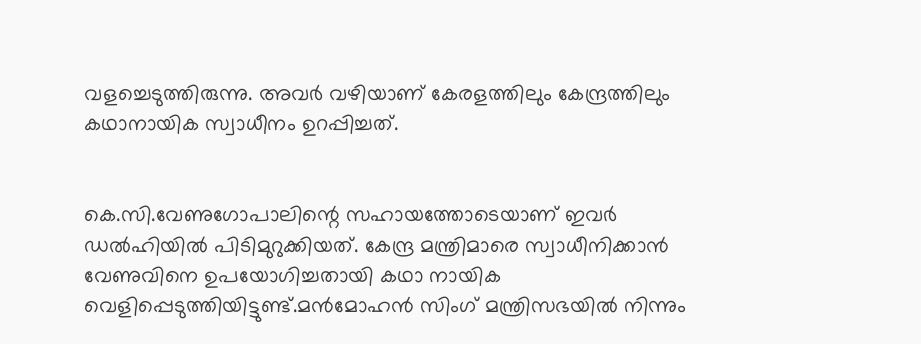വളച്ചെടുത്തിരുന്നു. അവര്‍ വഴിയാണ് കേരളത്തിലും കേന്ദ്രത്തിലും കഥാനായിക സ്വാധീനം ഉറപ്പിച്ചത്.


കെ.സി.വേണുഗോപാലിന്റെ സഹായത്തോടെയാണ് ഇവര്‍ ഡല്‍ഹിയില്‍ പിടിമുറുക്കിയത്. കേന്ദ്ര മന്ത്രിമാരെ സ്വാധീനിക്കാന്‍ വേണുവിനെ ഉപയോഗിച്ചതായി കഥാ നായിക വെളിപ്പെടുത്തിയിട്ടുണ്ട്.മന്‍മോഹന്‍ സിംഗ് മന്ത്രിസഭയില്‍ നിന്നും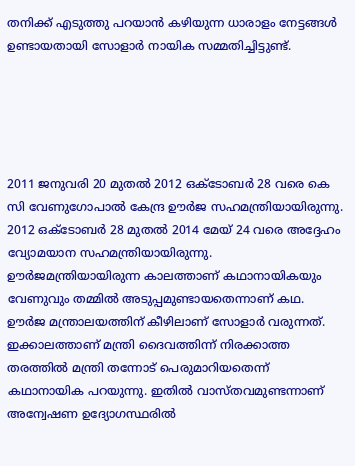തനിക്ക് എടുത്തു പറയാന്‍ കഴിയുന്ന ധാരാളം നേട്ടങ്ങള്‍ ഉണ്ടായതായി സോളാര്‍ നായിക സമ്മതിച്ചിട്ടുണ്ട്.





2011 ജനുവരി 20 മുതല്‍ 2012 ഒക്ടോബര്‍ 28 വരെ കെ സി വേണുഗോപാല്‍ കേന്ദ്ര ഊര്‍ജ സഹമന്ത്രിയായിരുന്നു. 2012 ഒക്ടോബര്‍ 28 മുതല്‍ 2014 മേയ് 24 വരെ അദ്ദേഹം വ്യോമയാന സഹമന്ത്രിയായിരുന്നു. ഊര്‍ജമന്ത്രിയായിരുന്ന കാലത്താണ് കഥാനായികയും വേണുവും തമ്മില്‍ അടുപ്പമുണ്ടായതെന്നാണ് കഥ. ഊര്‍ജ മന്ത്രാലയത്തിന് കീഴിലാണ് സോളാര്‍ വരുന്നത്. ഇക്കാലത്താണ് മന്ത്രി ദൈവത്തിന്ന് നിരക്കാത്ത തരത്തില്‍ മന്ത്രി തന്നോട് പെരുമാറിയതെന്ന് കഥാനായിക പറയുന്നു. ഇതില്‍ വാസ്തവമുണ്ടന്നാണ് അന്വേഷണ ഉദ്യോഗസ്ഥരില്‍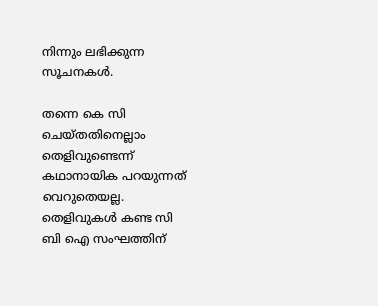നിന്നും ലഭിക്കുന്ന സൂചനകള്‍.

തന്നെ കെ സി ചെയ്തതിനെല്ലാം തെളിവുണ്ടെന്ന് കഥാനായിക പറയുന്നത് വെറുതെയല്ല. തെളിവുകള്‍ കണ്ട സി ബി ഐ സംഘത്തിന്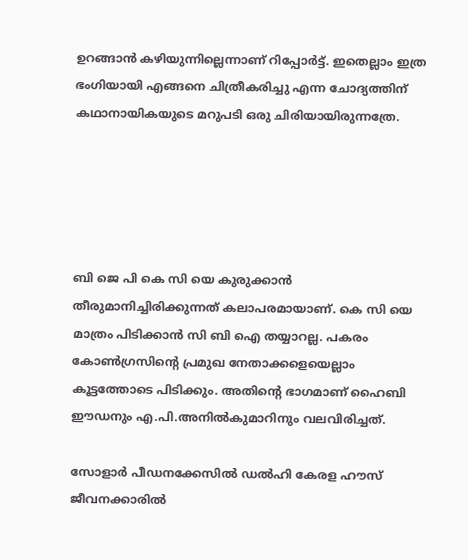ഉറങ്ങാന്‍ കഴിയുന്നില്ലെന്നാണ് റിപ്പോര്‍ട്ട്. ഇതെല്ലാം ഇത്ര ഭംഗിയായി എങ്ങനെ ചിത്രീകരിച്ചു എന്ന ചോദ്യത്തിന് കഥാനായികയുടെ മറുപടി ഒരു ചിരിയായിരുന്നത്രേ.





ബി ജെ പി കെ സി യെ കുരുക്കാന്‍ തീരുമാനിച്ചിരിക്കുന്നത് കലാപരമായാണ്. കെ സി യെ മാത്രം പിടിക്കാന്‍ സി ബി ഐ തയ്യാറല്ല. പകരം കോണ്‍ഗ്രസിന്റെ പ്രമുഖ നേതാക്കളെയെല്ലാം കൂട്ടത്തോടെ പിടിക്കും. അതിന്റെ ഭാഗമാണ് ഹൈബി ഈഡനും എ.പി.അനില്‍കുമാറിനും വലവിരിച്ചത്.

സോളാര്‍ പീഡനക്കേസില്‍ ഡല്‍ഹി കേരള ഹൗസ് ജീവനക്കാരില്‍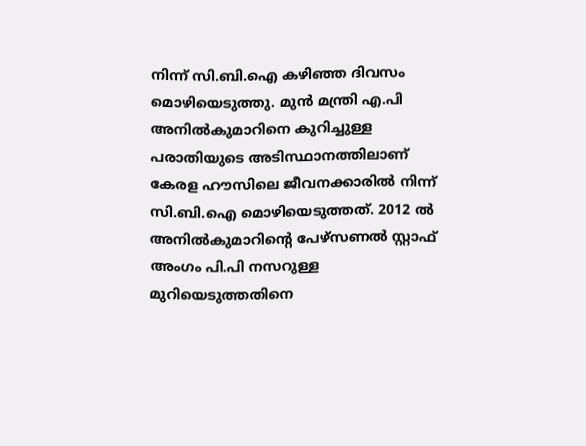നിന്ന് സി.ബി.ഐ കഴിഞ്ഞ ദിവസം മൊഴിയെടുത്തു. മുന്‍ മന്ത്രി എ.പി അനില്‍കുമാറിനെ കുറിച്ചുള്ള പരാതിയുടെ അടിസ്ഥാനത്തിലാണ് കേരള ഹൗസിലെ ജീവനക്കാരില്‍ നിന്ന് സി.ബി.ഐ മൊഴിയെടുത്തത്. 2012 ല്‍ അനില്‍കുമാറിന്റെ പേഴ്സണല്‍ സ്റ്റാഫ് അംഗം പി.പി നസറുള്ള മുറിയെടുത്തതിനെ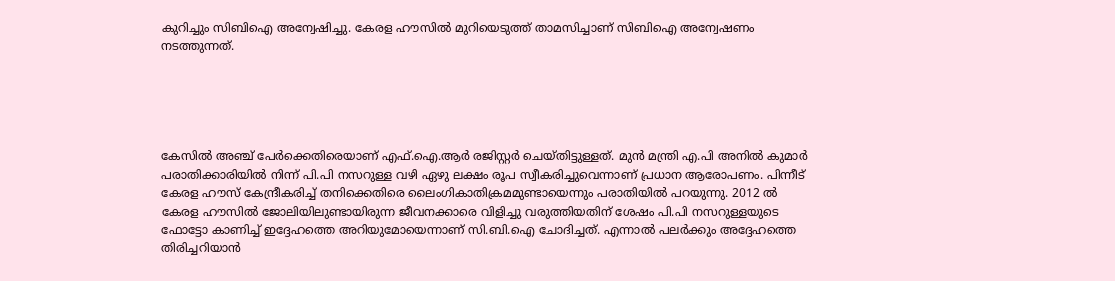കുറിച്ചും സിബിഐ അന്വേഷിച്ചു. കേരള ഹൗസില്‍ മുറിയെടുത്ത് താമസിച്ചാണ് സിബിഐ അന്വേഷണം നടത്തുന്നത്.





കേസില്‍ അഞ്ച് പേര്‍ക്കെതിരെയാണ് എഫ്.ഐ.ആര്‍ രജിസ്റ്റര്‍ ചെയ്തിട്ടുള്ളത്. മുന്‍ മന്ത്രി എ.പി അനില്‍ കുമാര്‍ പരാതിക്കാരിയില്‍ നിന്ന് പി.പി നസറുള്ള വഴി ഏഴു ലക്ഷം രൂപ സ്വീകരിച്ചുവെന്നാണ് പ്രധാന ആരോപണം. പിന്നീട് കേരള ഹൗസ് കേന്ദ്രീകരിച്ച് തനിക്കെതിരെ ലൈംഗികാതിക്രമമുണ്ടായെന്നും പരാതിയില്‍ പറയുന്നു. 2012 ല്‍ കേരള ഹൗസില്‍ ജോലിയിലുണ്ടായിരുന്ന ജീവനക്കാരെ വിളിച്ചു വരുത്തിയതിന് ശേഷം പി.പി നസറുള്ളയുടെ ഫോട്ടോ കാണിച്ച് ഇദ്ദേഹത്തെ അറിയുമോയെന്നാണ് സി.ബി.ഐ ചോദിച്ചത്. എന്നാല്‍ പലര്‍ക്കും അദ്ദേഹത്തെ തിരിച്ചറിയാന്‍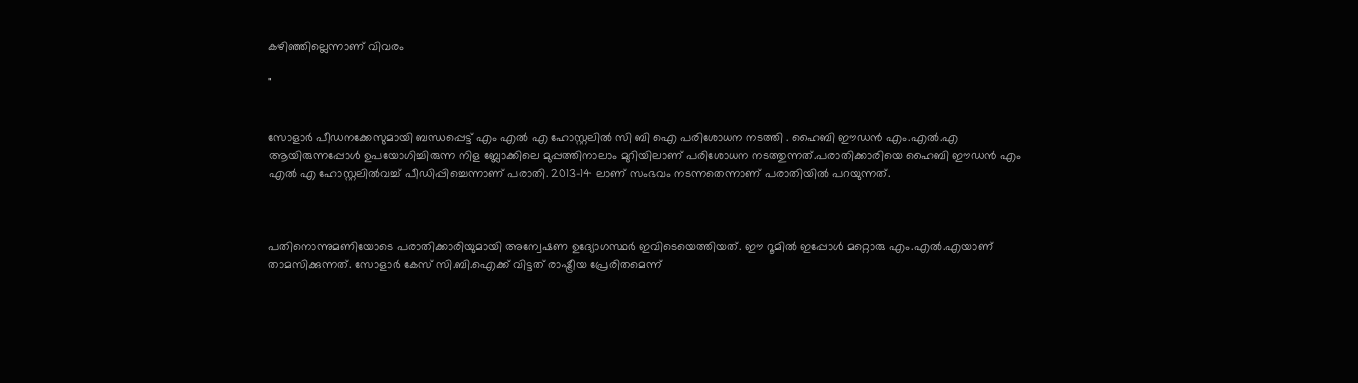കഴിഞ്ഞില്ലെന്നാണ് വിവരം

"


സോളാര്‍ പീഡനക്കേസുമായി ബന്ധപ്പെട്ട് എം എല്‍ എ ഹോസ്റ്റലില്‍ സി ബി ഐ പരിശോധന നടത്തി . ഹൈബി ഈഡന്‍ എം.എല്‍.എ ആയിരുന്നപ്പോള്‍ ഉപയോഗിച്ചിരുന്ന നിള ബ്ലോക്കിലെ മുപ്പത്തിനാലാം മുറിയിലാണ് പരിശോധന നടത്തുന്നത്.പരാതിക്കാരിയെ ഹൈബി ഈഡന്‍ എം എല്‍ എ ഹോസ്റ്റലില്‍വച്ച് പീഡിപ്പിച്ചെന്നാണ് പരാതി. 2013-14 ലാണ് സംഭവം നടന്നതെന്നാണ് പരാതിയില്‍ പറയുന്നത്.



പതിനൊന്നുമണിയോടെ പരാതിക്കാരിയുമായി അന്വേഷണ ഉദ്യോഗസ്ഥര്‍ ഇവിടെയെത്തിയത്. ഈ റൂമില്‍ ഇപ്പോള്‍ മറ്റൊരു എം.എല്‍.എയാണ് താമസിക്കുന്നത്. സോളാര്‍ കേസ് സി.ബി.ഐക്ക് വിട്ടത് രാഷ്ട്രീയ പ്രേരിതമെന്ന്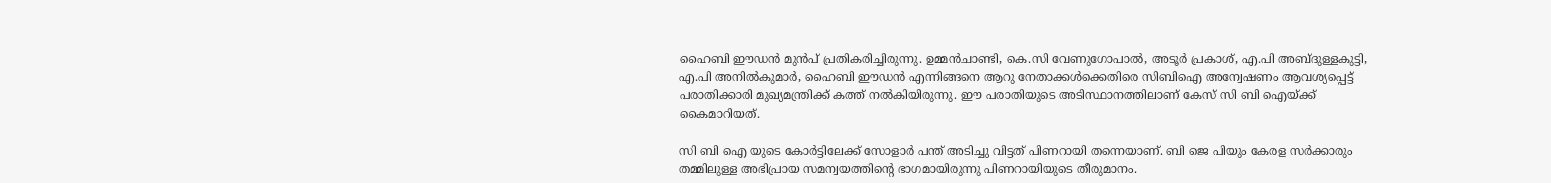ഹൈബി ഈഡന്‍ മുന്‍പ് പ്രതികരിച്ചിരുന്നു. ഉമ്മന്‍ചാണ്ടി, കെ.സി വേണുഗോപാല്‍, അടൂര്‍ പ്രകാശ്, എ.പി അബ്ദുള്ളകുട്ടി, എ.പി അനില്‍കുമാര്‍, ഹൈബി ഈഡന്‍ എന്നിങ്ങനെ ആറു നേതാക്കള്‍ക്കെതിരെ സിബിഐ അന്വേഷണം ആവശ്യപ്പെട്ട് പരാതിക്കാരി മുഖ്യമന്ത്രിക്ക് കത്ത് നല്‍കിയിരുന്നു. ഈ പരാതിയുടെ അടിസ്ഥാനത്തിലാണ് കേസ് സി ബി ഐയ്ക്ക് കൈമാറിയത്.

സി ബി ഐ യുടെ കോര്‍ട്ടിലേക്ക് സോളാര്‍ പന്ത് അടിച്ചു വിട്ടത് പിണറായി തന്നെയാണ്. ബി ജെ പിയും കേരള സര്‍ക്കാരും തമ്മിലുള്ള അഭിപ്രായ സമന്വയത്തിന്റെ ഭാഗമായിരുന്നു പിണറായിയുടെ തീരുമാനം.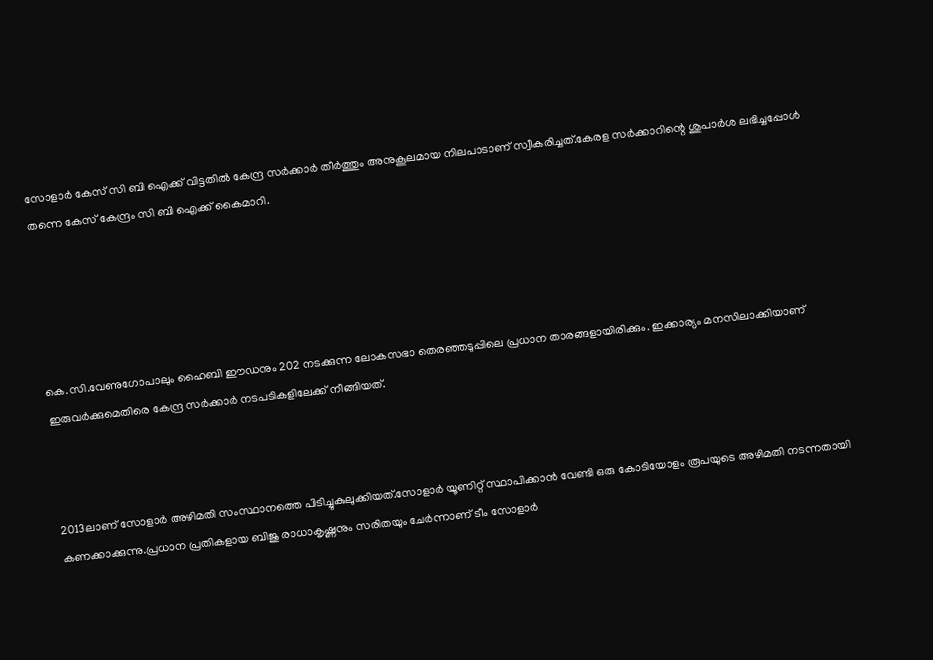സോളാര്‍ കേസ് സി ബി ഐക്ക് വിട്ടതില്‍ കേന്ദ്ര സര്‍ക്കാര്‍ തീര്‍ത്തും അനുകൂലമായ നിലപാടാണ് സ്വീകരിച്ചത്.കേരള സര്‍ക്കാറിന്റെ ശുപാര്‍ശ ലഭിച്ചപ്പോള്‍ തന്നെ കേസ് കേന്ദ്രം സി ബി ഐക്ക് കൈമാറി.





കെ.സി.വേണുഗോപാലും ഹൈബി ഈഡനും 202 നടക്കുന്ന ലോകസഭാ തെരഞ്ഞടുപ്പിലെ പ്രധാന താരങ്ങളായിരിക്കും. ഇക്കാര്യം മനസിലാക്കിയാണ് ഇരുവര്‍ക്കുമെതിരെ കേന്ദ്ര സര്‍ക്കാര്‍ നടപടികളിലേക്ക് നീങ്ങിയത്.



2013ലാണ് സോളാര്‍ അഴിമതി സംസ്ഥാനത്തെ പിടിച്ചുകുലുക്കിയത്.സോളാര്‍ യൂണിറ്റ് സ്ഥാപിക്കാന്‍ വേണ്ടി ഒരു കോടിയോളം രൂപയുടെ അഴിമതി നടന്നതായി കണക്കാക്കുന്നു.പ്രധാന പ്രതികളായ ബിജു രാധാകൃഷ്ണനും സരിതയും ചേര്‍ന്നാണ് ടീം സോളാര്‍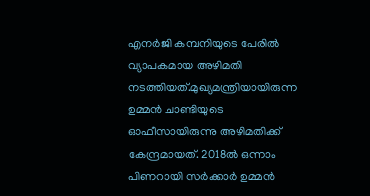എനര്‍ജി കമ്പനിയുടെ പേരില്‍ വ്യാപകമായ അഴിമതി നടത്തിയത്.മുഖ്യമന്ത്രിയായിരുന്ന ഉമ്മന്‍ ചാണ്ടിയുടെ ഓഫീസായിരുന്നു അഴിമതിക്ക് കേന്ദ്രമായത്. 2018ല്‍ ഒന്നാം പിണറായി സര്‍ക്കാര്‍ ഉമ്മന്‍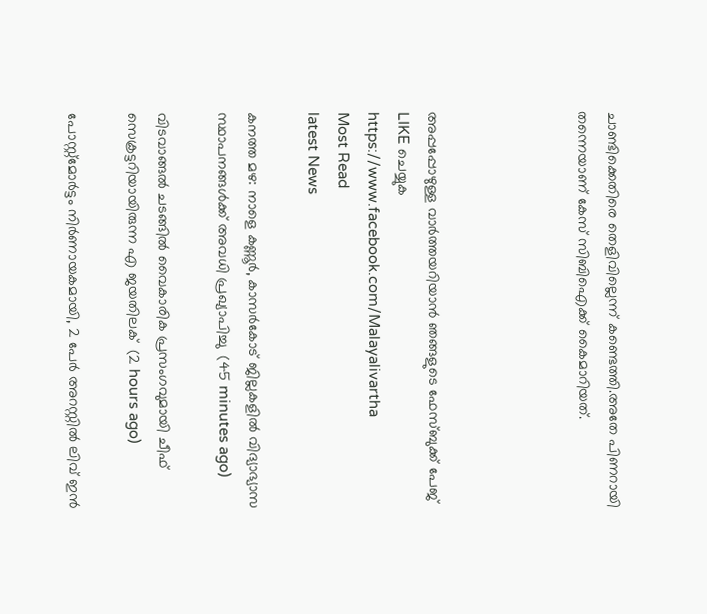ചാണ്ടിക്കെതിരെ തെളിവില്ലെന്ന് കണ്ടെത്തി.അതേ പിണറായി തന്നെയാണ് കേസ് സിബിഐക്ക് കൈമാറിയത്.




അപ്പപ്പോഴുള്ള വാര്‍ത്തയറിയാന്‍ ഞങ്ങളുടെ ഫേസ്‌ബുക്ക്‌ പേജ് LIKE ചെയ്യുക
https://www.facebook.com/Malayalivartha
Most Read
latest News

കനത്ത മഴ: നാളെ കണ്ണൂര്‍, കാസര്‍കോട് ജില്ലകളില്‍ വിദ്യാഭ്യാസ സ്ഥാപനങ്ങള്‍ക്ക് അവധി പ്രഖ്യാപിച്ചു  (45 minutes ago)

വിടവാങ്ങല്‍ ചടങ്ങില്‍ വൈകാരിക പ്രസംഗവുമായി ചീഫ് സെക്രട്ടറിയായിരുന്ന എ ജയതിലക്  (2 hours ago)

പോസ്റ്റ്മോർട്ടം നിർണായകമായി, 2 പേർ അറസ്റ്റിൽ ലിവ് ഇൻ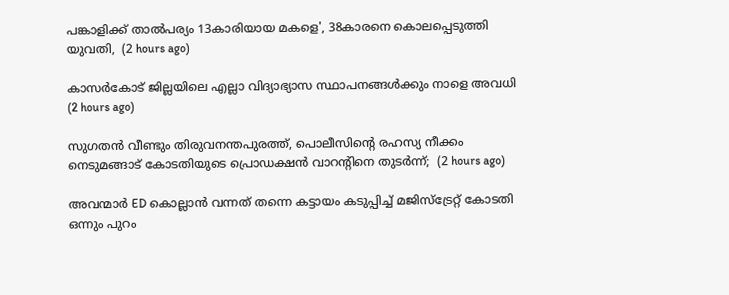പങ്കാളിക്ക് താൽപര്യം 13കാരിയായ മകളെ', 38കാരനെ കൊലപ്പെടുത്തി യുവതി,  (2 hours ago)

കാസർകോട് ജില്ലയിലെ എല്ലാ വിദ്യാഭ്യാസ സ്ഥാപനങ്ങൾക്കും നാളെ അവധി  (2 hours ago)

സുഗതൻ വീണ്ടും തിരുവനന്തപുരത്ത്, പൊലീസിന്‍റെ രഹസ്യ നീക്കം നെടുമങ്ങാട് കോടതിയുടെ പ്രൊഡക്ഷൻ വാറന്‍റിനെ തുടർന്ന്;  (2 hours ago)

അവന്മാർ ED കൊല്ലാൻ വന്നത് തന്നെ കട്ടായം കടുപ്പിച്ച് മജിസ്ട്രേറ്റ് കോടതി ഒന്നും പുറം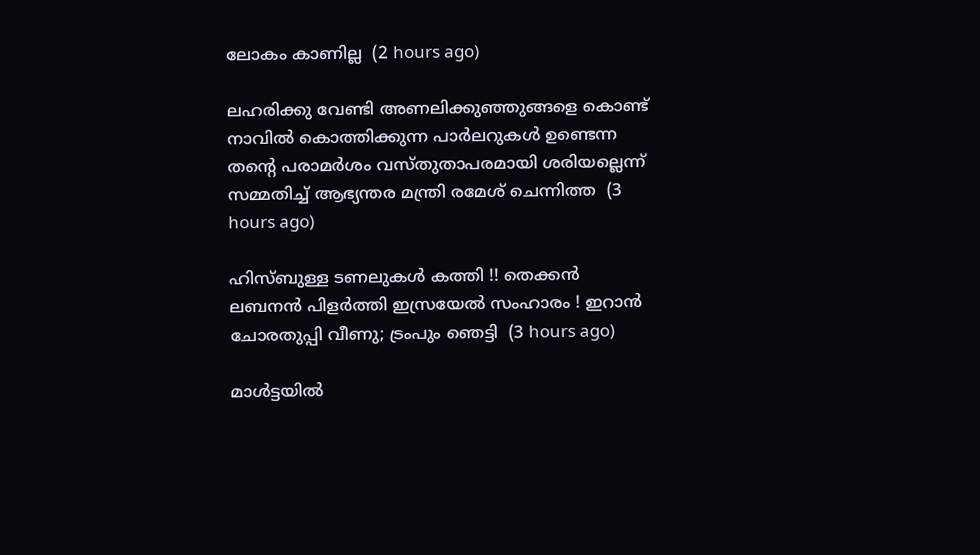ലോകം കാണില്ല  (2 hours ago)

ലഹരിക്കു വേണ്ടി അണലിക്കുഞ്ഞുങ്ങളെ കൊണ്ട് നാവിൽ കൊത്തിക്കുന്ന പാർലറുകൾ ഉണ്ടെന്ന തന്‍റെ പരാമർശം വസ്തുതാപരമായി ശരിയല്ലെന്ന് സമ്മതിച്ച് ആഭ്യന്തര മന്ത്രി രമേശ് ചെന്നിത്ത  (3 hours ago)

ഹിസ്ബുള്ള ടണലുകള്‍ കത്തി !! തെക്കന്‍ ലബനന്‍ പിളര്‍ത്തി ഇസ്രയേല്‍ സംഹാരം ! ഇറാന്‍ ചോരതുപ്പി വീണു; ട്രംപും ഞെട്ടി  (3 hours ago)

മാൾട്ടയിൽ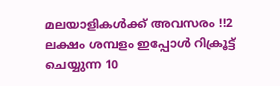മലയാളികൾക്ക് അവസരം !!2 ലക്ഷം ശമ്പളം ഇപ്പോൾ റിക്രൂട്ട് ചെയ്യുന്ന 10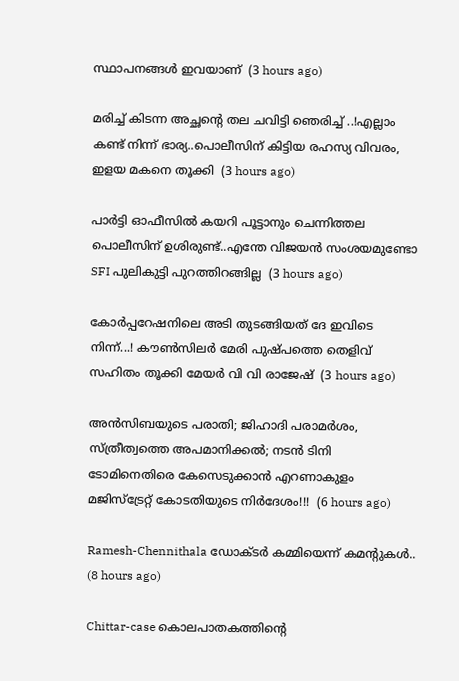സ്ഥാപനങ്ങൾ ഇവയാണ്  (3 hours ago)

മരിച്ച് കിടന്ന അച്ഛന്റെ തല ചവിട്ടി ഞെരിച്ച് ..!എല്ലാം കണ്ട് നിന്ന് ഭാര്യ..പൊലീസിന് കിട്ടിയ രഹസ്യ വിവരം, ഇളയ മകനെ തൂക്കി  (3 hours ago)

പാർട്ടി ഓഫീസിൽ കയറി പൂട്ടാനും ചെന്നിത്തല പൊലീസിന് ഉശിരുണ്ട്..എന്തേ വിജയൻ സംശയമുണ്ടോ SFI പുലികുട്ടി പുറത്തിറങ്ങില്ല  (3 hours ago)

കോർപ്പറേഷനിലെ അടി തുടങ്ങിയത് ദേ ഇവിടെ നിന്ന്...! കൗൺസിലർ മേരി പുഷ്പത്തെ തെളിവ് സഹിതം തൂക്കി മേയർ വി വി രാജേഷ്  (3 hours ago)

അൻസിബയുടെ പരാതി; ജിഹാദി പരാമർശം, സ്ത്രീത്വത്തെ അപമാനിക്കൽ; നടൻ ടിനി ടോമിനെതിരെ കേസെടുക്കാൻ എറണാകുളം മജിസ്ട്രേറ്റ് കോടതിയുടെ നിർദേശം!!!  (6 hours ago)

Ramesh-Chennithala ഡോക്ടർ കമ്മിയെന്ന് കമന്റുകൾ..  (8 hours ago)

Chittar-case കൊലപാതകത്തിന്റെ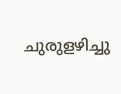ചുരുളഴിച്ചു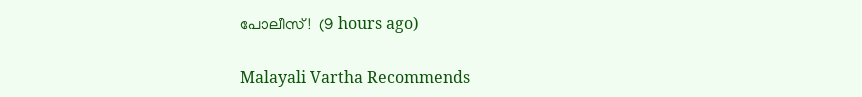പോലീസ്!  (9 hours ago)

Malayali Vartha Recommends